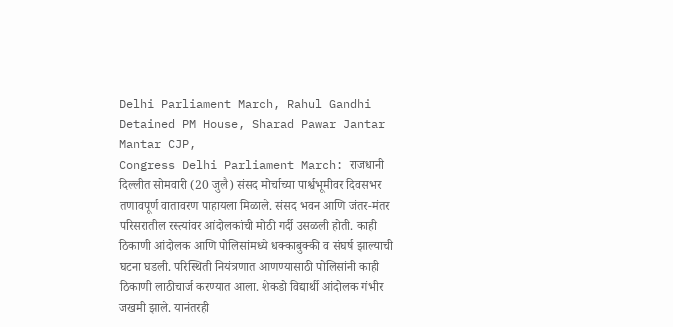Delhi Parliament March, Rahul Gandhi Detained PM House, Sharad Pawar Jantar Mantar CJP,
Congress Delhi Parliament March: राजधानी दिल्लीत सोमवारी (20 जुलै) संसद मोर्चाच्या पार्श्वभूमीवर दिवसभर तणावपूर्ण वातावरण पाहायला मिळाले. संसद भवन आणि जंतर-मंतर परिसरातील रस्त्यांवर आंदोलकांची मोठी गर्दी उसळली होती. काही ठिकाणी आंदोलक आणि पोलिसांमध्ये धक्काबुक्की व संघर्ष झाल्याची घटना घडली. परिस्थिती नियंत्रणात आणण्यासाठी पोलिसांनी काही ठिकाणी लाठीचार्ज करण्यात आला. शेकडो विद्यार्थी आंदोलक गंभीर जखमी झाले. यानंतरही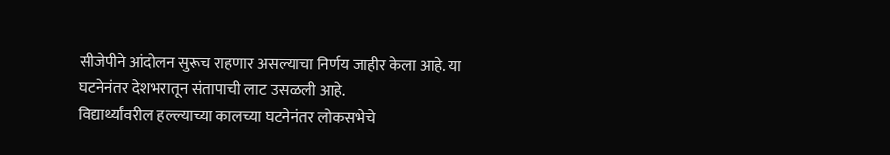सीजेपीने आंदोलन सुरूच राहणार असल्याचा निर्णय जाहीर केला आहे. या घटनेनंतर देशभरातून संतापाची लाट उसळली आहे.
विद्यार्थ्यांवरील हल्ल्याच्या कालच्या घटनेनंतर लोकसभेचे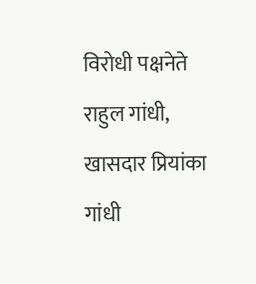विरोधी पक्षनेते राहुल गांधी, खासदार प्रियांका गांधी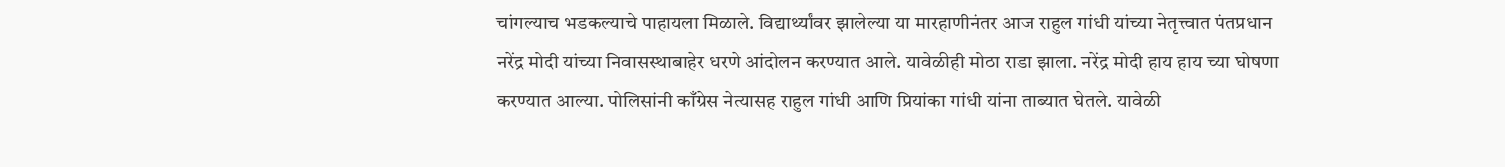चांगल्याच भडकल्याचे पाहायला मिळाले. विद्यार्थ्यांवर झालेल्या या मारहाणीनंतर आज राहुल गांधी यांच्या नेतृत्त्वात पंतप्रधान नरेंद्र मोदी यांच्या निवासस्थाबाहेर धरणे आंदोलन करण्यात आले. यावेळीही मोठा राडा झाला. नरेंद्र मोदी हाय हाय च्या घोषणा करण्यात आल्या. पोलिसांनी काँग्रेस नेत्यासह राहुल गांधी आणि प्रियांका गांधी यांना ताब्यात घेतले. यावेळी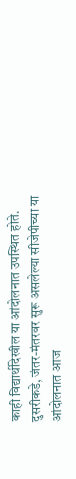काही विद्यार्थीदेखील या आंदोलनात उपस्थित होते.
दुसरीकडे, जंतर-मंतरवर सुरू असलेल्या सीजेपीच्या या आंदोलनात आज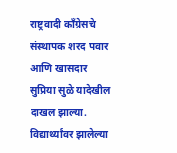राष्ट्रवादी काँग्रेसचे संस्थापक शरद पवार आणि खासदार सुप्रिया सुळे यादेखील दाखल झाल्या. विद्यार्थ्यांवर झालेल्या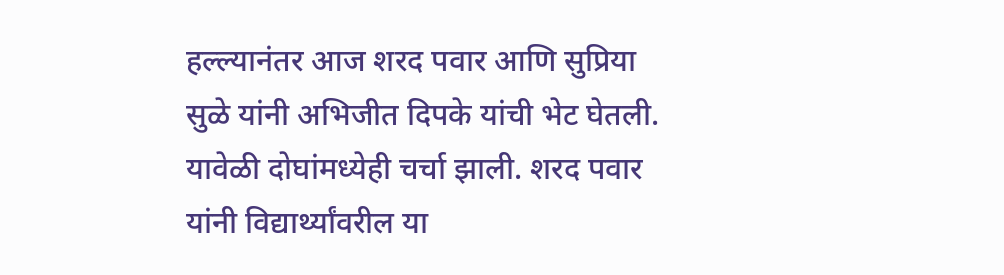हल्ल्यानंतर आज शरद पवार आणि सुप्रिया सुळे यांनी अभिजीत दिपके यांची भेट घेतली. यावेळी दोघांमध्येही चर्चा झाली. शरद पवार यांनी विद्यार्थ्यांवरील या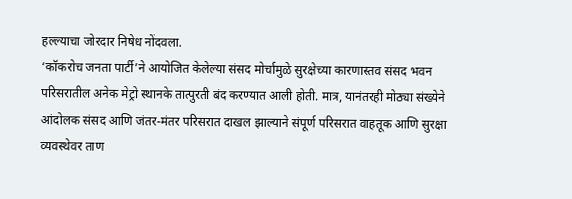हल्ल्याचा जोरदार निषेध नोंदवला.
‘कॉकरोच जनता पार्टी’ने आयोजित केलेल्या संसद मोर्चामुळे सुरक्षेच्या कारणास्तव संसद भवन परिसरातील अनेक मेट्रो स्थानके तात्पुरती बंद करण्यात आली होती. मात्र, यानंतरही मोठ्या संख्येने आंदोलक संसद आणि जंतर-मंतर परिसरात दाखल झाल्याने संपूर्ण परिसरात वाहतूक आणि सुरक्षा व्यवस्थेवर ताण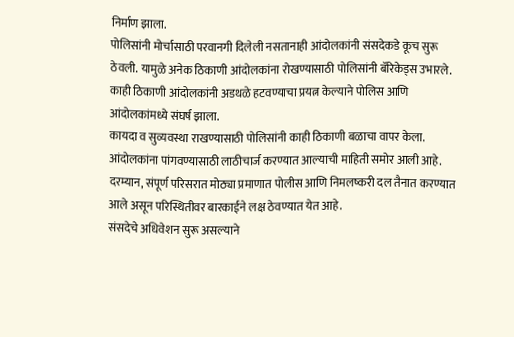निर्माण झाला.
पोलिसांनी मोर्चासाठी परवानगी दिलेली नसतानाही आंदोलकांनी संसदेकडे कूच सुरू ठेवली. यामुळे अनेक ठिकाणी आंदोलकांना रोखण्यासाठी पोलिसांनी बॅरिकेड्स उभारले. काही ठिकाणी आंदोलकांनी अडथळे हटवण्याचा प्रयत्न केल्याने पोलिस आणि आंदोलकांमध्ये संघर्ष झाला.
कायदा व सुव्यवस्था राखण्यासाठी पोलिसांनी काही ठिकाणी बळाचा वापर केला. आंदोलकांना पांगवण्यासाठी लाठीचार्ज करण्यात आल्याची माहिती समोर आली आहे. दरम्यान, संपूर्ण परिसरात मोठ्या प्रमाणात पोलीस आणि निमलष्करी दल तैनात करण्यात आले असून परिस्थितीवर बारकाईने लक्ष ठेवण्यात येत आहे.
संसदेचे अधिवेशन सुरू असल्याने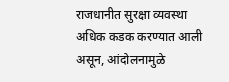राजधानीत सुरक्षा व्यवस्था अधिक कडक करण्यात आली असून, आंदोलनामुळे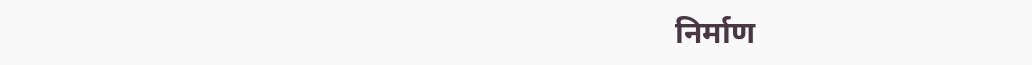निर्माण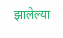झालेल्या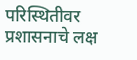परिस्थितीवर प्रशासनाचे लक्ष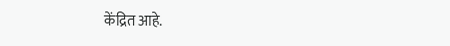केंद्रित आहे.